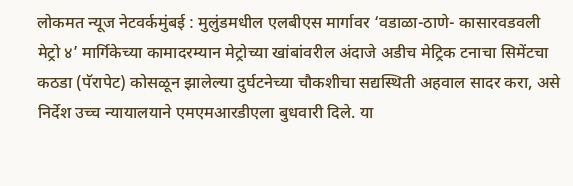लोकमत न्यूज नेटवर्कमुंबई : मुलुंडमधील एलबीएस मार्गावर ‘वडाळा-ठाणे- कासारवडवली मेट्रो ४’ मार्गिकेच्या कामादरम्यान मेट्रोच्या खांबांवरील अंदाजे अडीच मेट्रिक टनाचा सिमेंटचा कठडा (पॅरापेट) कोसळून झालेल्या दुर्घटनेच्या चौकशीचा सद्यस्थिती अहवाल सादर करा, असे निर्देश उच्च न्यायालयाने एमएमआरडीएला बुधवारी दिले. या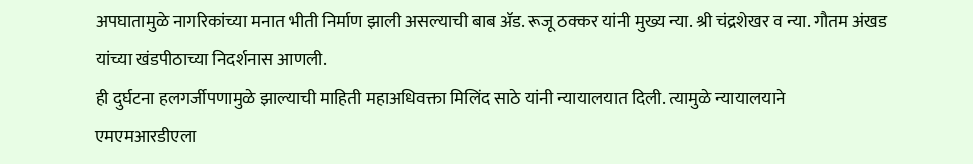अपघातामुळे नागरिकांच्या मनात भीती निर्माण झाली असल्याची बाब ॲड. रूजू ठक्कर यांनी मुख्य न्या. श्री चंद्रशेखर व न्या. गौतम अंखड यांच्या खंडपीठाच्या निदर्शनास आणली.
ही दुर्घटना हलगर्जीपणामुळे झाल्याची माहिती महाअधिवक्ता मिलिंद साठे यांनी न्यायालयात दिली. त्यामुळे न्यायालयाने एमएमआरडीएला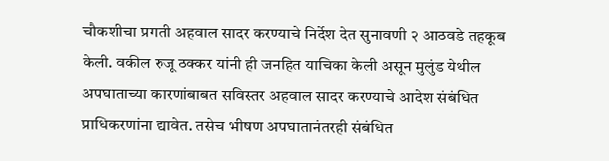चौकशीचा प्रगती अहवाल सादर करण्याचे निर्देश देत सुनावणी २ आठवडे तहकूब केली. वकील रुजू ठक्कर यांनी ही जनहित याचिका केली असून मुलुंड येथील अपघाताच्या कारणांबाबत सविस्तर अहवाल सादर करण्याचे आदेश संबंधित प्राधिकरणांना द्यावेत. तसेच भीषण अपघातानंतरही संबंधित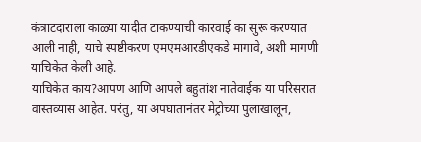कंत्राटदाराला काळ्या यादीत टाकण्याची कारवाई का सुरू करण्यात आली नाही, याचे स्पष्टीकरण एमएमआरडीएकडे मागावे, अशी मागणी याचिकेत केली आहे.
याचिकेत काय?आपण आणि आपले बहुतांश नातेवाईक या परिसरात वास्तव्यास आहेत. परंतु, या अपघातानंतर मेट्रोच्या पुलाखालून,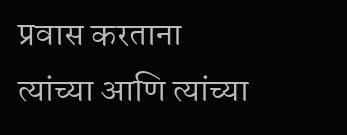प्रवास करताना त्यांच्या आणि त्यांच्या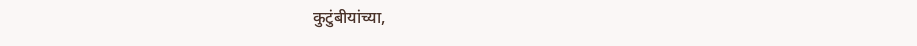कुटुंबीयांच्या,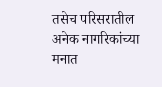तसेच परिसरातील अनेक नागरिकांच्या मनात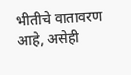भीतीचे वातावरण आहे, असेही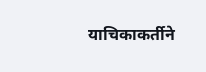याचिकाकर्तीने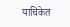याचिकेत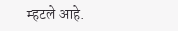म्हटले आहे.